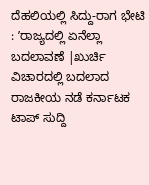ದೆಹಲಿಯಲ್ಲಿ ಸಿದ್ದು-ರಾಗ ಭೇಟಿ : ʼರಾಜ್ಯದಲ್ಲಿ ಏನೆಲ್ಲಾ ಬದಲಾವಣೆ |ಖುರ್ಚಿ ವಿಚಾರದಲ್ಲಿ ಬದಲಾದ ರಾಜಕೀಯ ನಡೆ ಕರ್ನಾಟಕ ಟಾಪ್ ಸುದ್ದಿ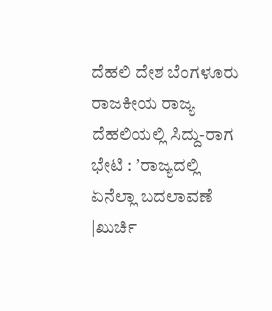ದೆಹಲಿ ದೇಶ ಬೆಂಗಳೂರು ರಾಜಕೀಯ ರಾಜ್ಯ ದೆಹಲಿಯಲ್ಲಿ ಸಿದ್ದು-ರಾಗ ಭೇಟಿ : ʼರಾಜ್ಯದಲ್ಲಿ ಏನೆಲ್ಲಾ ಬದಲಾವಣೆ |ಖುರ್ಚಿ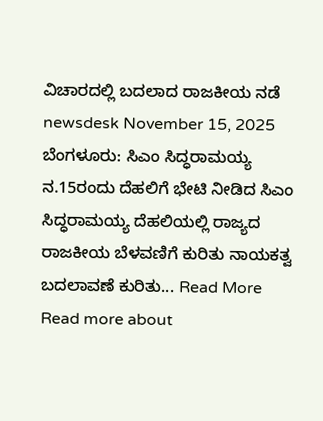ವಿಚಾರದಲ್ಲಿ ಬದಲಾದ ರಾಜಕೀಯ ನಡೆ newsdesk November 15, 2025 ಬೆಂಗಳೂರು: ಸಿಎಂ ಸಿದ್ಧರಾಮಯ್ಯ ನ.15ರಂದು ದೆಹಲಿಗೆ ಭೇಟಿ ನೀಡಿದ ಸಿಎಂ ಸಿದ್ಧರಾಮಯ್ಯ ದೆಹಲಿಯಲ್ಲಿ ರಾಜ್ಯದ ರಾಜಕೀಯ ಬೆಳವಣಿಗೆ ಕುರಿತು ನಾಯಕತ್ವ ಬದಲಾವಣೆ ಕುರಿತು... Read More Read more about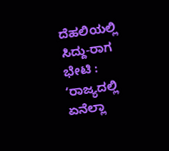ದೆಹಲಿಯಲ್ಲಿ ಸಿದ್ದು-ರಾಗ ಭೇಟಿ : ʼರಾಜ್ಯದಲ್ಲಿ ಏನೆಲ್ಲಾ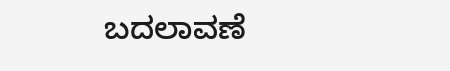ಬದಲಾವಣೆ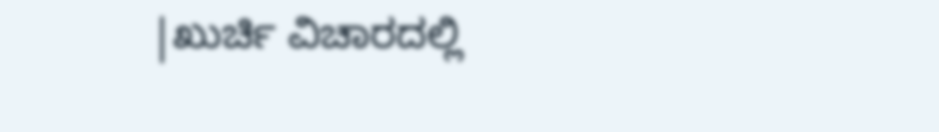|ಖುರ್ಚಿ ವಿಚಾರದಲ್ಲಿ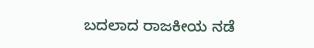ಬದಲಾದ ರಾಜಕೀಯ ನಡೆ